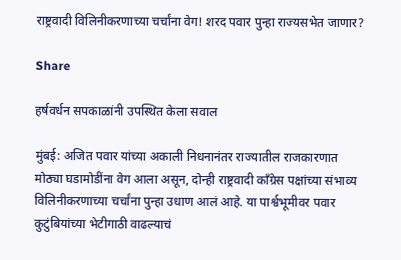राष्ट्रवादी विलिनीकरणाच्या चर्चांना वेग! शरद पवार पुन्हा राज्यसभेत जाणार?

Share

हर्षवर्धन सपकाळांनी उपस्थित केला सवाल

मुंबई: अजित पवार यांच्या अकाली निधनानंतर राज्यातील राजकारणात मोठ्या घडामोडींना वेग आला असून, दोन्ही राष्ट्रवादी काँग्रेस पक्षांच्या संभाव्य विलिनीकरणाच्या चर्चांना पुन्हा उधाण आलं आहे. या पार्श्वभूमीवर पवार कुटुंबियांच्या भेटीगाठी वाढल्याचं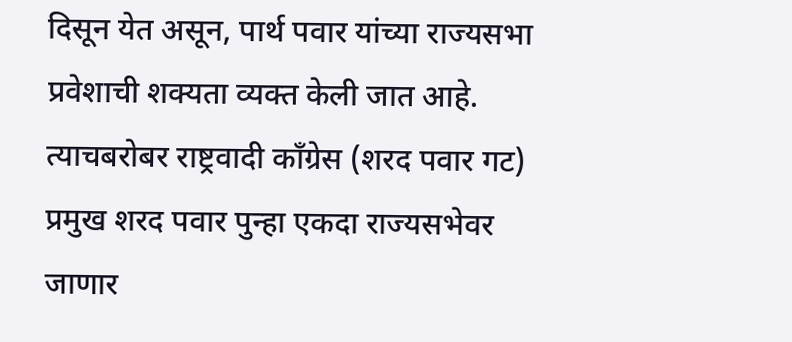दिसून येत असून, पार्थ पवार यांच्या राज्यसभा प्रवेशाची शक्यता व्यक्त केली जात आहे. त्याचबरोबर राष्ट्रवादी काँग्रेस (शरद पवार गट) प्रमुख शरद पवार पुन्हा एकदा राज्यसभेवर जाणार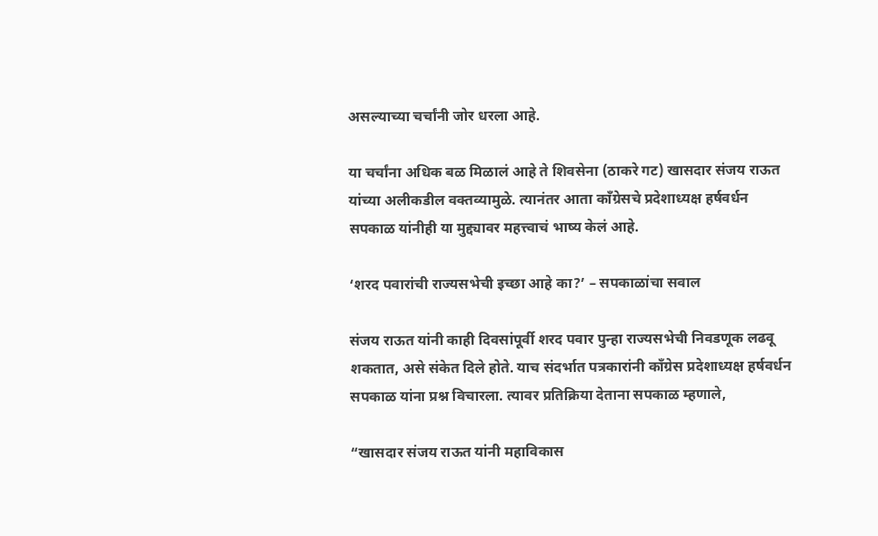असल्याच्या चर्चांनी जोर धरला आहे.

या चर्चांना अधिक बळ मिळालं आहे ते शिवसेना (ठाकरे गट) खासदार संजय राऊत यांच्या अलीकडील वक्तव्यामुळे. त्यानंतर आता काँग्रेसचे प्रदेशाध्यक्ष हर्षवर्धन सपकाळ यांनीही या मुद्द्यावर महत्त्वाचं भाष्य केलं आहे.

‘शरद पवारांची राज्यसभेची इच्छा आहे का?’ – सपकाळांचा सवाल

संजय राऊत यांनी काही दिवसांपूर्वी शरद पवार पुन्हा राज्यसभेची निवडणूक लढवू शकतात, असे संकेत दिले होते. याच संदर्भात पत्रकारांनी काँग्रेस प्रदेशाध्यक्ष हर्षवर्धन सपकाळ यांना प्रश्न विचारला. त्यावर प्रतिक्रिया देताना सपकाळ म्हणाले,

“खासदार संजय राऊत यांनी महाविकास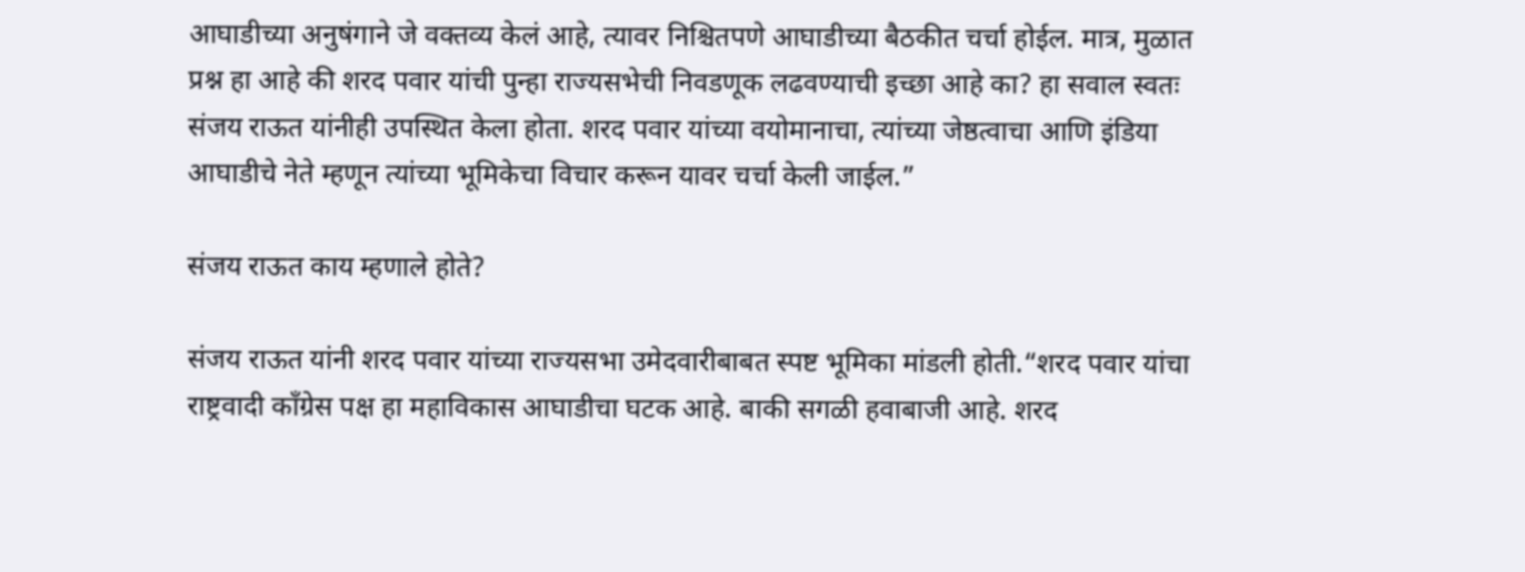आघाडीच्या अनुषंगाने जे वक्तव्य केलं आहे, त्यावर निश्चितपणे आघाडीच्या बैठकीत चर्चा होईल. मात्र, मुळात प्रश्न हा आहे की शरद पवार यांची पुन्हा राज्यसभेची निवडणूक लढवण्याची इच्छा आहे का? हा सवाल स्वतः संजय राऊत यांनीही उपस्थित केला होता. शरद पवार यांच्या वयोमानाचा, त्यांच्या जेष्ठत्वाचा आणि इंडिया आघाडीचे नेते म्हणून त्यांच्या भूमिकेचा विचार करून यावर चर्चा केली जाईल.”

संजय राऊत काय म्हणाले होते?

संजय राऊत यांनी शरद पवार यांच्या राज्यसभा उमेदवारीबाबत स्पष्ट भूमिका मांडली होती.“शरद पवार यांचा राष्ट्रवादी काँग्रेस पक्ष हा महाविकास आघाडीचा घटक आहे. बाकी सगळी हवाबाजी आहे. शरद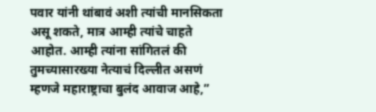पवार यांनी थांबावं अशी त्यांची मानसिकता असू शकते, मात्र आम्ही त्यांचे चाहते आहोत. आम्ही त्यांना सांगितलं की तुमच्यासारख्या नेत्याचं दिल्लीत असणं म्हणजे महाराष्ट्राचा बुलंद आवाज आहे,”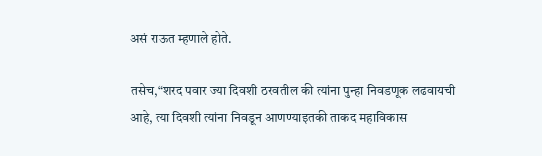असं राऊत म्हणाले होते.

तसेच,“शरद पवार ज्या दिवशी ठरवतील की त्यांना पुन्हा निवडणूक लढवायची आहे, त्या दिवशी त्यांना निवडून आणण्याइतकी ताकद महाविकास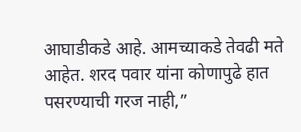आघाडीकडे आहे. आमच्याकडे तेवढी मते आहेत. शरद पवार यांना कोणापुढे हात पसरण्याची गरज नाही,”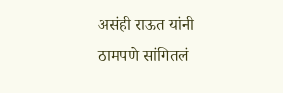असंही राऊत यांनी ठामपणे सांगितलं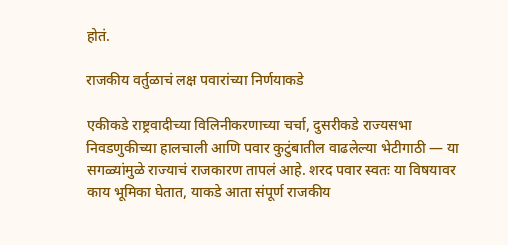होतं.

राजकीय वर्तुळाचं लक्ष पवारांच्या निर्णयाकडे

एकीकडे राष्ट्रवादीच्या विलिनीकरणाच्या चर्चा, दुसरीकडे राज्यसभा निवडणुकीच्या हालचाली आणि पवार कुटुंबातील वाढलेल्या भेटीगाठी — या सगळ्यांमुळे राज्याचं राजकारण तापलं आहे. शरद पवार स्वतः या विषयावर काय भूमिका घेतात, याकडे आता संपूर्ण राजकीय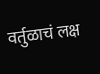वर्तुळाचं लक्ष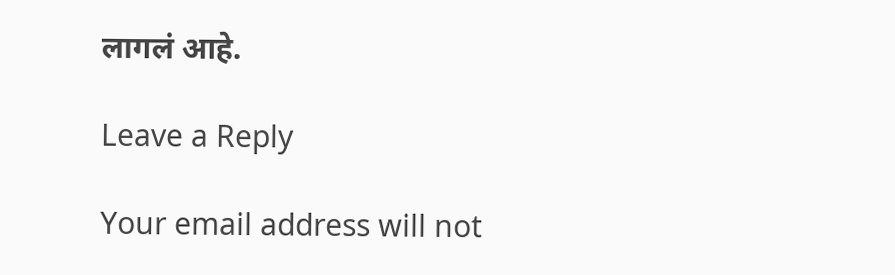लागलं आहे.

Leave a Reply

Your email address will not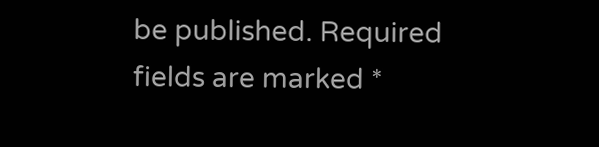be published. Required fields are marked *